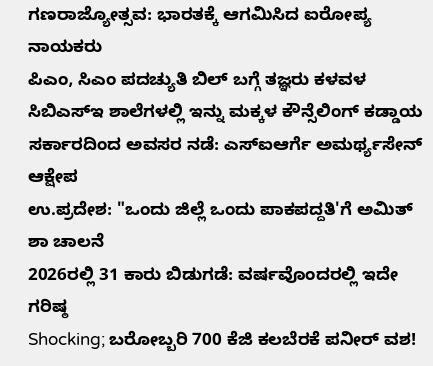ಗಣರಾಜ್ಯೋತ್ಸವ: ಭಾರತಕ್ಕೆ ಆಗಮಿಸಿದ ಐರೋಪ್ಯ ನಾಯಕರು
ಪಿಎಂ, ಸಿಎಂ ಪದಚ್ಯುತಿ ಬಿಲ್ ಬಗ್ಗೆ ತಜ್ಞರು ಕಳವಳ
ಸಿಬಿಎಸ್ಇ ಶಾಲೆಗಳಲ್ಲಿ ಇನ್ನು ಮಕ್ಕಳ ಕೌನ್ಸೆಲಿಂಗ್ ಕಡ್ಡಾಯ
ಸರ್ಕಾರದಿಂದ ಅವಸರ ನಡೆ: ಎಸ್ಐಆರ್ಗೆ ಅಮರ್ಥ್ಯಸೇನ್ ಆಕ್ಷೇಪ
ಉ.ಪ್ರದೇಶ: "ಒಂದು ಜಿಲ್ಲೆ ಒಂದು ಪಾಕಪದ್ದತಿ'ಗೆ ಅಮಿತ್ ಶಾ ಚಾಲನೆ
2026ರಲ್ಲಿ 31 ಕಾರು ಬಿಡುಗಡೆ: ವರ್ಷವೊಂದರಲ್ಲಿ ಇದೇ ಗರಿಷ್ಠ
Shocking; ಬರೋಬ್ಬರಿ 700 ಕೆಜಿ ಕಲಬೆರಕೆ ಪನೀರ್ ವಶ!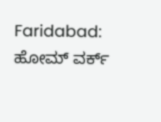Faridabad: ಹೋಮ್ ವರ್ಕ್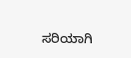ಸರಿಯಾಗಿ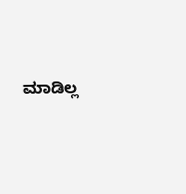ಮಾಡಿಲ್ಲ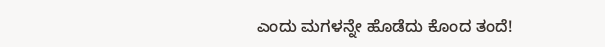ಎಂದು ಮಗಳನ್ನೇ ಹೊಡೆದು ಕೊಂದ ತಂದೆ!